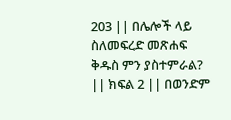203 || በሌሎች ላይ ስለመፍረድ መጽሐፍ ቅዱስ ምን ያስተምራል? || ክፍል 2 || በወንድም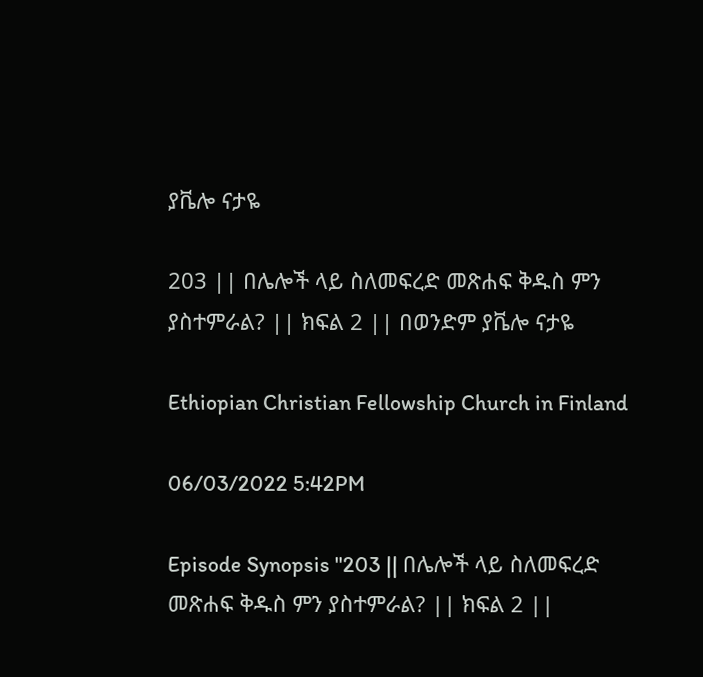ያቬሎ ናታዬ

203 || በሌሎች ላይ ስለመፍረድ መጽሐፍ ቅዱስ ምን ያስተምራል? || ክፍል 2 || በወንድም ያቬሎ ናታዬ

Ethiopian Christian Fellowship Church in Finland

06/03/2022 5:42PM

Episode Synopsis "203 || በሌሎች ላይ ስለመፍረድ መጽሐፍ ቅዱስ ምን ያስተምራል? || ክፍል 2 ||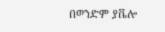በወንድም ያቬሎ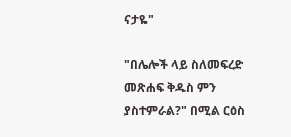ናታዬ"

"በሌሎች ላይ ስለመፍረድ መጽሐፍ ቅዱስ ምን ያስተምራል?" በሚል ርዕስ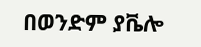በወንድም ያቬሎ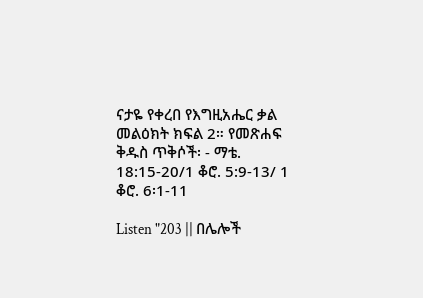ናታዬ የቀረበ የእግዚአሔር ቃል መልዕክት ክፍል 2። የመጽሐፍ ቅዱስ ጥቅሶች፡ - ማቴ. 18:15-20/1 ቆሮ. 5:9-13/ 1 ቆሮ. 6፡1-11

Listen "203 || በሌሎች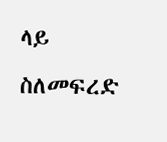ላይ ስለመፍረድ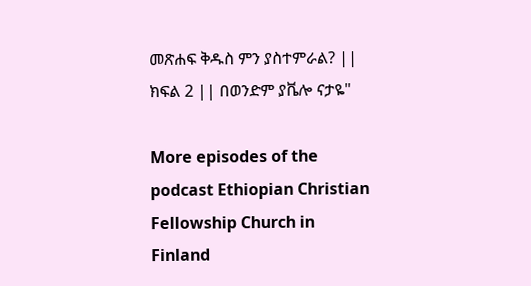መጽሐፍ ቅዱስ ምን ያስተምራል? || ክፍል 2 || በወንድም ያቬሎ ናታዬ"

More episodes of the podcast Ethiopian Christian Fellowship Church in Finland